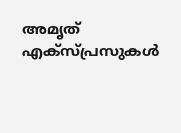അമൃത് എക്സ്പ്രസുകള്‍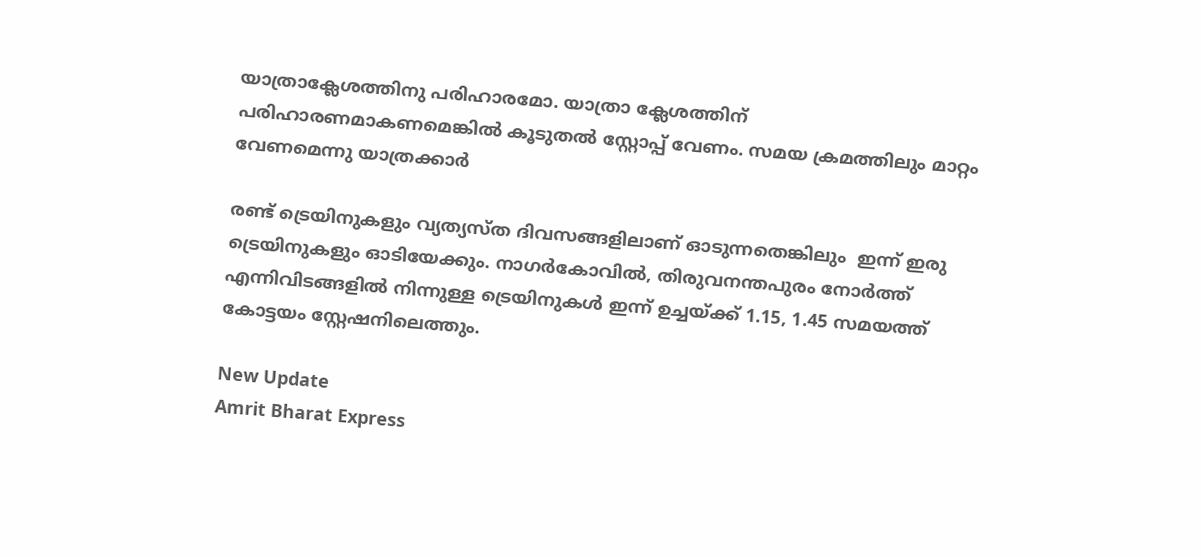യാത്രാക്ലേശത്തിനു പരിഹാരമോ. യാത്രാ ക്ലേശത്തിന് പരിഹാരണമാകണമെങ്കില്‍ കൂടുതല്‍ സ്റ്റോപ്പ് വേണം. സമയ ക്രമത്തിലും മാറ്റം വേണമെന്നു യാത്രക്കാര്‍

രണ്ട് ട്രെയിനുകളും വ്യത്യസ്ത ദിവസങ്ങളിലാണ് ഓടുന്നതെങ്കിലും  ഇന്ന് ഇരു ട്രെയിനുകളും ഓടിയേക്കും. നാഗര്‍കോവില്‍, തിരുവനന്തപുരം നോര്‍ത്ത് എന്നിവിടങ്ങളില്‍ നിന്നുള്ള ട്രെയിനുകള്‍ ഇന്ന് ഉച്ചയ്ക്ക് 1.15, 1.45 സമയത്ത് കോട്ടയം സ്റ്റേഷനിലെത്തും.

New Update
Amrit Bharat Express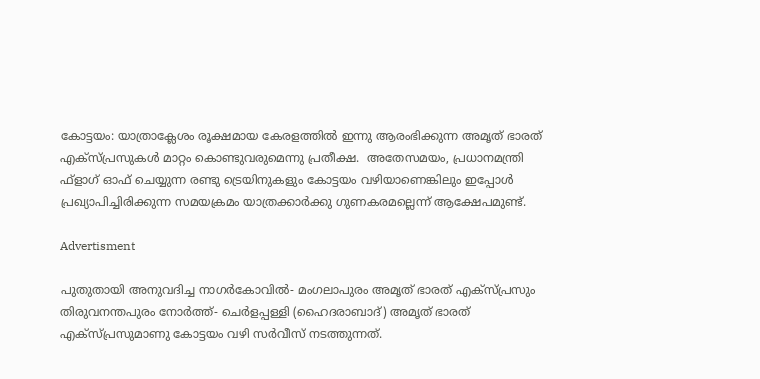കോട്ടയം: യാത്രാക്ലേശം രൂക്ഷമായ കേരളത്തില്‍ ഇന്നു ആരംഭിക്കുന്ന അമൃത് ഭാരത് എക്‌സ്പ്രസുകള്‍ മാറ്റം കൊണ്ടുവരുമെന്നു പ്രതീക്ഷ.  അതേസമയം, പ്രധാനമന്ത്രി ഫ്ളാഗ് ഓഫ് ചെയ്യുന്ന രണ്ടു ട്രെയിനുകളും കോട്ടയം വഴിയാണെങ്കിലും ഇപ്പോള്‍ പ്രഖ്യാപിച്ചിരിക്കുന്ന സമയക്രമം യാത്രക്കാര്‍ക്കു ഗുണകരമല്ലെന്ന് ആക്ഷേപമുണ്ട്.

Advertisment

പുതുതായി അനുവദിച്ച നാഗര്‍കോവില്‍- മംഗലാപുരം അമൃത് ഭാരത് എക്സ്പ്രസും തിരുവനന്തപുരം നോര്‍ത്ത്- ചെര്‍ളപ്പള്ളി (ഹൈദരാബാദ്) അമൃത് ഭാരത് എക്സ്പ്രസുമാണു കോട്ടയം വഴി സര്‍വീസ് നടത്തുന്നത്.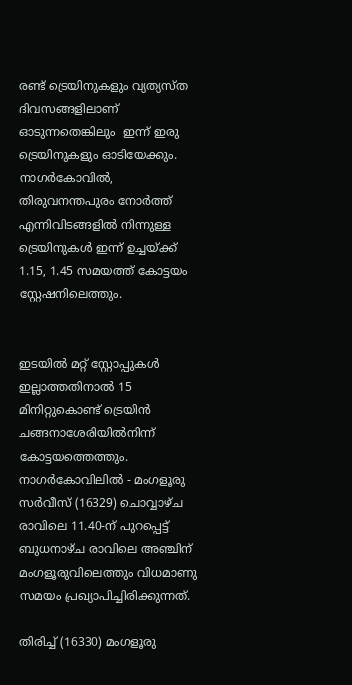രണ്ട് ട്രെയിനുകളും വ്യത്യസ്ത ദിവസങ്ങളിലാണ് ഓടുന്നതെങ്കിലും  ഇന്ന് ഇരു ട്രെയിനുകളും ഓടിയേക്കും. നാഗര്‍കോവില്‍, തിരുവനന്തപുരം നോര്‍ത്ത് എന്നിവിടങ്ങളില്‍ നിന്നുള്ള ട്രെയിനുകള്‍ ഇന്ന് ഉച്ചയ്ക്ക് 1.15, 1.45 സമയത്ത് കോട്ടയം സ്റ്റേഷനിലെത്തും.


ഇടയില്‍ മറ്റ് സ്റ്റോപ്പുകള്‍ ഇല്ലാത്തതിനാല്‍ 15 മിനിറ്റുകൊണ്ട് ട്രെയിന്‍ ചങ്ങനാശേരിയില്‍നിന്ന് കോട്ടയത്തെത്തും.  നാഗര്‍കോവിലില്‍ - മംഗളൂരു സര്‍വീസ് (16329) ചൊവ്വാഴ്ച രാവിലെ 11.40-ന് പുറപ്പെട്ട് ബുധനാഴ്ച രാവിലെ അഞ്ചിന് മംഗളൂരുവിലെത്തും വിധമാണു സമയം പ്രഖ്യാപിച്ചിരിക്കുന്നത്.

തിരിച്ച് (16330) മംഗളൂരു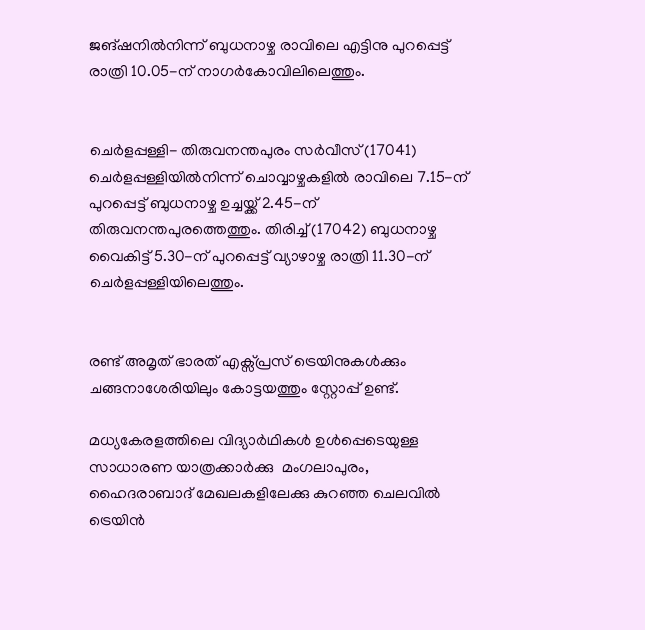ജങ്ഷനില്‍നിന്ന് ബുധനാഴ്ച രാവിലെ എട്ടിനു പുറപ്പെട്ട് രാത്രി 10.05-ന് നാഗര്‍കോവിലിലെത്തും.


ചെര്‍ളപ്പള്ളി- തിരുവനന്തപുരം സര്‍വീസ് (17041) ചെര്‍ളപ്പള്ളിയില്‍നിന്ന് ചൊവ്വാഴ്ചകളില്‍ രാവിലെ 7.15-ന് പുറപ്പെട്ട് ബുധനാഴ്ച ഉച്ചയ്ക്ക് 2.45-ന് തിരുവനന്തപുരത്തെത്തും. തിരിച്ച് (17042) ബുധനാഴ്ച വൈകിട്ട് 5.30-ന് പുറപ്പെട്ട് വ്യാഴാഴ്ച രാത്രി 11.30-ന് ചെര്‍ളപ്പള്ളിയിലെത്തും.


രണ്ട് അമൃത് ഭാരത് എക്സ്പ്രസ് ട്രെയിനുകള്‍ക്കും ചങ്ങനാശേരിയിലും കോട്ടയത്തും സ്റ്റോപ്പ് ഉണ്ട്.

മധ്യകേരളത്തിലെ വിദ്യാര്‍ഥികള്‍ ഉള്‍പ്പെടെയുള്ള  സാധാരണ യാത്രക്കാര്‍ക്കു  മംഗലാപുരം, ഹൈദരാബാദ് മേഖലകളിലേക്കു കുറഞ്ഞ ചെലവില്‍ ട്രെയിന്‍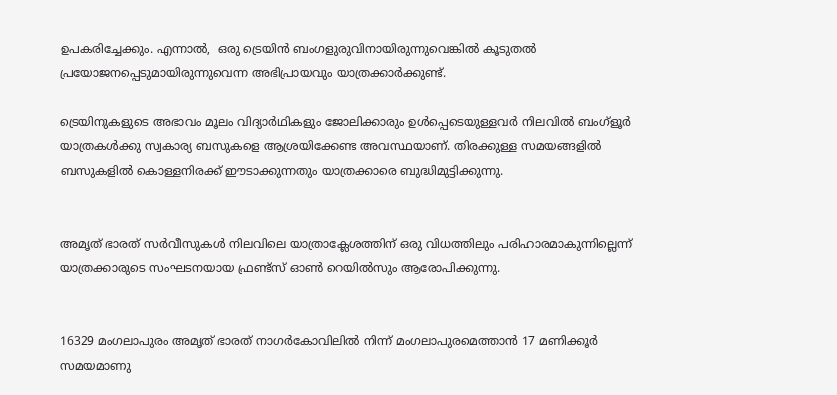ഉപകരിച്ചേക്കും. എന്നാല്‍,  ഒരു ട്രെയിന്‍ ബംഗളുരുവിനായിരുന്നുവെങ്കില്‍ കൂടുതല്‍ പ്രയോജനപ്പെടുമായിരുന്നുവെന്ന അഭിപ്രായവും യാത്രക്കാര്‍ക്കുണ്ട്.

ട്രെയിനുകളുടെ അഭാവം മൂലം വിദ്യാര്‍ഥികളും ജോലിക്കാരും ഉള്‍പ്പെടെയുള്ളവര്‍ നിലവില്‍ ബംഗ്ളൂര്‍ യാത്രകള്‍ക്കു സ്വകാര്യ ബസുകളെ ആശ്രയിക്കേണ്ട അവസ്ഥയാണ്. തിരക്കുള്ള സമയങ്ങളില്‍ ബസുകളില്‍ കൊള്ളനിരക്ക് ഈടാക്കുന്നതും യാത്രക്കാരെ ബുദ്ധിമുട്ടിക്കുന്നു.


അമൃത് ഭാരത് സര്‍വീസുകള്‍ നിലവിലെ യാത്രാക്ലേശത്തിന് ഒരു വിധത്തിലും പരിഹാരമാകുന്നില്ലെന്ന് യാത്രക്കാരുടെ സംഘടനയായ ഫ്രണ്ട്സ് ഓണ്‍ റെയില്‍സും ആരോപിക്കുന്നു.


16329 മംഗലാപുരം അമൃത് ഭാരത് നാഗര്‍കോവിലില്‍ നിന്ന് മംഗലാപുരമെത്താന്‍ 17 മണിക്കൂര്‍ സമയമാണു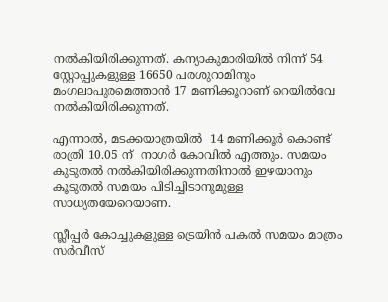നല്‍കിയിരിക്കുന്നത്. കന്യാകുമാരിയില്‍ നിന്ന് 54 സ്റ്റോപ്പുകളുള്ള 16650 പരശുറാമിനും മംഗലാപുരമെത്താന്‍ 17 മണിക്കൂറാണ് റെയില്‍വേ നല്‍കിയിരിക്കുന്നത്.

എന്നാല്‍, മടക്കയാത്രയില്‍  14 മണിക്കൂര്‍ കൊണ്ട് രാത്രി 10.05 ന്  നാഗര്‍ കോവില്‍ എത്തും. സമയം കുടുതല്‍ നല്‍കിയിരിക്കുന്നതിനാല്‍ ഇഴയാനും കൂടുതല്‍ സമയം പിടിച്ചിടാനുമുള്ള സാധ്യതയേറെയാണ.

സ്ലീപ്പര്‍ കോച്ചുകളുള്ള ട്രെയിന്‍ പകല്‍ സമയം മാത്രം സര്‍വീസ്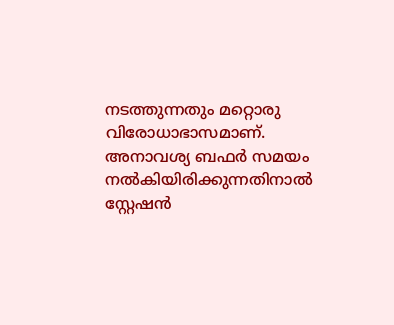നടത്തുന്നതും മറ്റൊരു വിരോധാഭാസമാണ്. അനാവശ്യ ബഫര്‍ സമയം നല്‍കിയിരിക്കുന്നതിനാല്‍ സ്റ്റേഷന്‍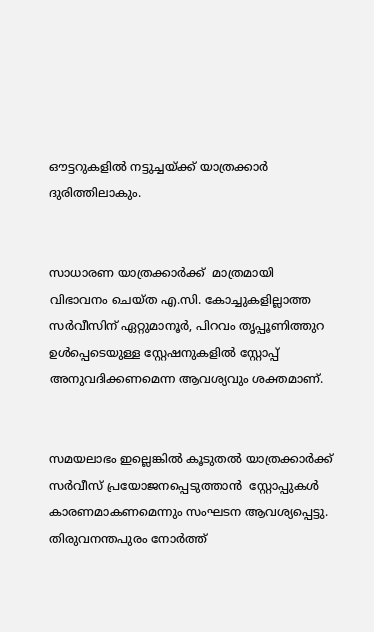ഔട്ടറുകളില്‍ നട്ടുച്ചയ്ക്ക് യാത്രക്കാര്‍ ദുരിത്തിലാകും.


സാധാരണ യാത്രക്കാര്‍ക്ക്  മാത്രമായി വിഭാവനം ചെയ്ത എ.സി. കോച്ചുകളില്ലാത്ത സര്‍വീസിന് ഏറ്റുമാനൂര്‍, പിറവം തൃപ്പൂണിത്തുറ ഉള്‍പ്പെടെയുള്ള സ്റ്റേഷനുകളില്‍ സ്റ്റോപ്പ് അനുവദിക്കണമെന്ന ആവശ്യവും ശക്തമാണ്.


സമയലാഭം ഇല്ലെങ്കില്‍ കൂടുതല്‍ യാത്രക്കാര്‍ക്ക് സര്‍വീസ് പ്രയോജനപ്പെടുത്താന്‍  സ്റ്റോപ്പുകള്‍ കാരണമാകണമെന്നും സംഘടന ആവശ്യപ്പെട്ടു. തിരുവനന്തപുരം നോര്‍ത്ത്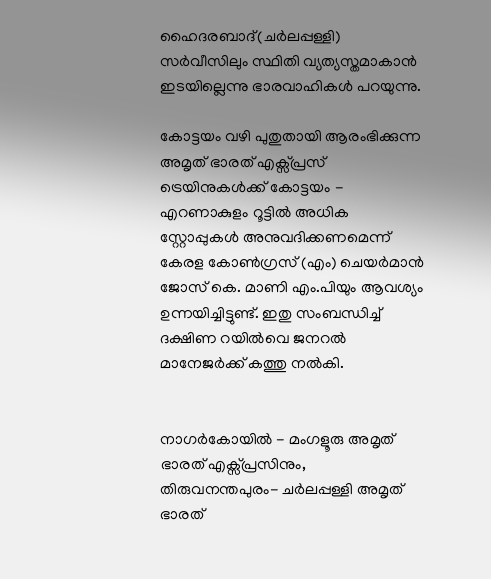ഹൈദരബാദ്(ചര്‍ലപ്പള്ളി) സര്‍വീസിലും സ്ഥിതി വ്യത്യസ്തമാകാന്‍ ഇടയില്ലെന്നു ഭാരവാഹികള്‍ പറയുന്നു.

കോട്ടയം വഴി പുതുതായി ആരംഭിക്കുന്ന അമൃത് ഭാരത് എക്സ്പ്രസ് ട്രെയിനുകള്‍ക്ക് കോട്ടയം - എറണാകുളം റൂട്ടില്‍ അധിക സ്റ്റോപ്പുകള്‍ അനുവദിക്കണമെന്ന് കേരള കോണ്‍ഗ്രസ് (എം) ചെയര്‍മാന്‍ ജോസ് കെ. മാണി എം.പിയും ആവശ്യം ഉന്നയിച്ചിട്ടുണ്ട്. ഇതു സംബന്ധിച്ച് ദക്ഷിണ റയില്‍വെ ജനറല്‍ മാനേജര്‍ക്ക് കത്തു നല്‍കി.


നാഗര്‍കോയില്‍ - മംഗളൂരു അമൃത് ഭാരത് എക്സ്പ്രസിനും,  തിരുവനന്തപുരം- ചര്‍ലപ്പള്ളി അമൃത് ഭാരത്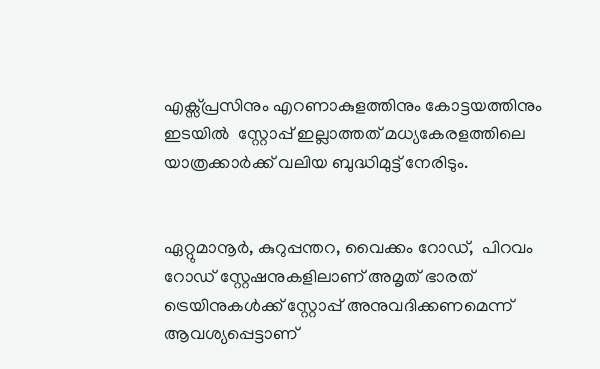എക്സ്പ്രസിനും എറണാകുളത്തിനും കോട്ടയത്തിനും ഇടയില്‍  സ്റ്റോപ്പ് ഇല്ലാത്തത് മധ്യകേരളത്തിലെ യാത്രക്കാര്‍ക്ക് വലിയ ബുദ്ധിമുട്ട് നേരിടും.


ഏറ്റുമാനൂര്‍, കുറുപ്പന്തറ, വൈക്കം റോഡ്,  പിറവം റോഡ് സ്റ്റേഷനുകളിലാണ് അമൃത് ഭാരത് ട്രെയിനുകള്‍ക്ക് സ്റ്റോപ്പ് അനുവദിക്കണമെന്ന് ആവശ്യപ്പെട്ടാണ്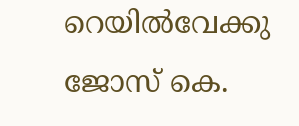റെയില്‍വേക്കു ജോസ് കെ.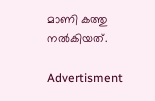മാണി കത്തു നല്‍കിയത്.

Advertisment